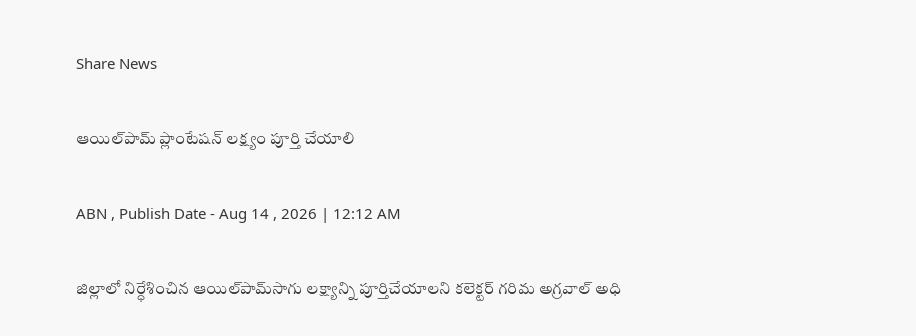Share News

ఆయిల్‌పామ్‌ ప్లాంటేషన్‌ లక్ష్యం పూర్తి చేయాలి

ABN , Publish Date - Aug 14 , 2026 | 12:12 AM

జిల్లాలో నిర్ధేశించిన ఆయిల్‌పామ్‌సాగు లక్ష్యాన్ని పూర్తిచేయాలని కలెక్టర్‌ గరిమ అగ్రవాల్‌ అధి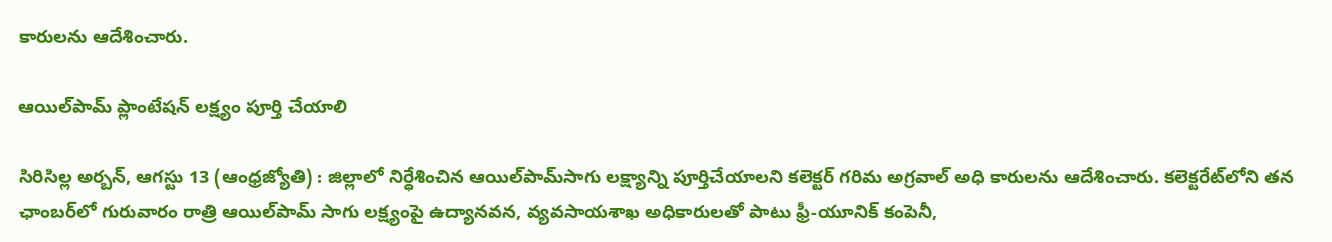కారులను ఆదేశించారు.

ఆయిల్‌పామ్‌ ప్లాంటేషన్‌ లక్ష్యం పూర్తి చేయాలి

సిరిసిల్ల అర్బన్‌, ఆగస్టు 13 (ఆంధ్రజ్యోతి) : జిల్లాలో నిర్ధేశించిన ఆయిల్‌పామ్‌సాగు లక్ష్యాన్ని పూర్తిచేయాలని కలెక్టర్‌ గరిమ అగ్రవాల్‌ అధి కారులను ఆదేశించారు. కలెక్టరేట్‌లోని తన ఛాంబర్‌లో గురువారం రాత్రి ఆయిల్‌పామ్‌ సాగు లక్ష్యంపై ఉద్యానవన, వ్యవసాయశాఖ అధికారులతో పాటు ఫ్రీ-యూనిక్‌ కంపెనీ,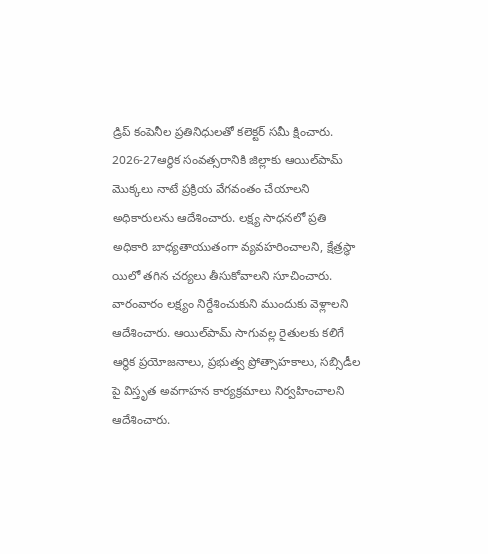డ్రిప్‌ కంపెనీల ప్రతినిధులతో కలెక్టర్‌ సమీ క్షించారు. 2026-27ఆర్థిక సంవత్సరానికి జిల్లాకు ఆయిల్‌పామ్‌ మొక్కలు నాటే ప్రక్రియ వేగవంతం చేయాలని అధికారులను ఆదేశించారు. లక్ష్య సాధనలో ప్రతి అధికారి బాధ్యతాయుతంగా వ్యవహరించాలని, క్షేత్రస్థా యిలో తగిన చర్యలు తీసుకోవాలని సూచించారు. వారంవారం లక్ష్యం నిర్దేశించుకుని ముందుకు వెళ్లాలని ఆదేశించారు. ఆయిల్‌పామ్‌ సాగువల్ల రైతులకు కలిగే ఆర్థిక ప్రయోజనాలు, ప్రభుత్వ ప్రోత్సాహకాలు, సబ్సిడీల పై విస్తృత అవగాహన కార్యక్రమాలు నిర్వహించాలని ఆదేశించారు.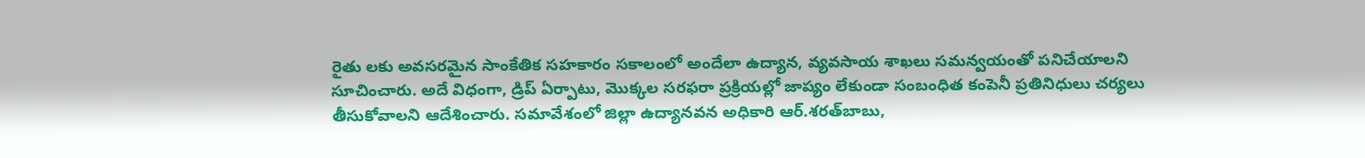రైతు లకు అవసరమైన సాంకేతిక సహకారం సకాలంలో అందేలా ఉద్యాన, వ్యవసాయ శాఖలు సమన్వయంతో పనిచేయాలని సూచించారు. అదే విధంగా, డ్రిప్‌ ఏర్పాటు, మొక్కల సరఫరా ప్రక్రియల్లో జాప్యం లేకుండా సంబంధిత కంపెనీ ప్రతినిధులు చర్యలు తీసుకోవాలని ఆదేశించారు. సమావేశంలో జిల్లా ఉద్యానవన అధికారి ఆర్‌.శరత్‌బాబు,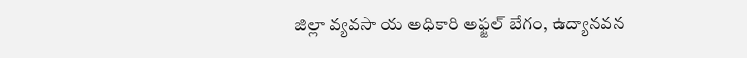జిల్లా వ్యవసా య అధికారి అఫ్జల్‌ బేగం, ఉద్యానవన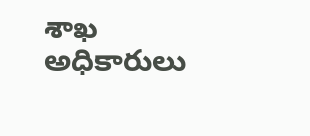శాఖ అధికారులు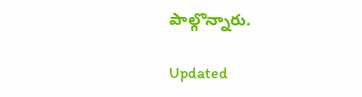పాల్గొన్నారు.

Updated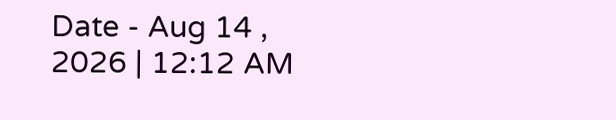Date - Aug 14 , 2026 | 12:12 AM